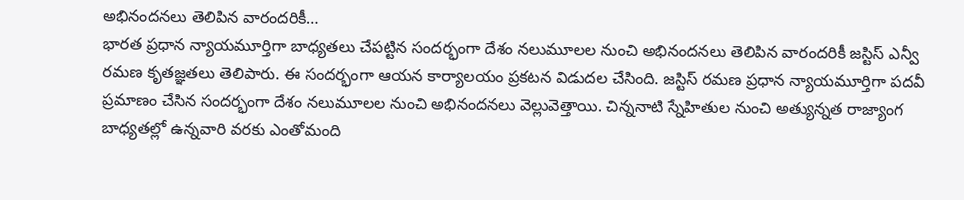అభినందనలు తెలిపిన వారందరికీ…
భారత ప్రధాన న్యాయమూర్తిగా బాధ్యతలు చేపట్టిన సందర్భంగా దేశం నలుమూలల నుంచి అభినందనలు తెలిపిన వారందరికీ జస్టిస్ ఎన్వీ రమణ కృతజ్ఞతలు తెలిపారు. ఈ సందర్భంగా ఆయన కార్యాలయం ప్రకటన విడుదల చేసింది. జస్టిస్ రమణ ప్రధాన న్యాయమూర్తిగా పదవీ ప్రమాణం చేసిన సందర్భంగా దేశం నలుమూలల నుంచి అభినందనలు వెల్లువెత్తాయి. చిన్ననాటి స్నేహితుల నుంచి అత్యున్నత రాజ్యాంగ బాధ్యతల్లో ఉన్నవారి వరకు ఎంతోమంది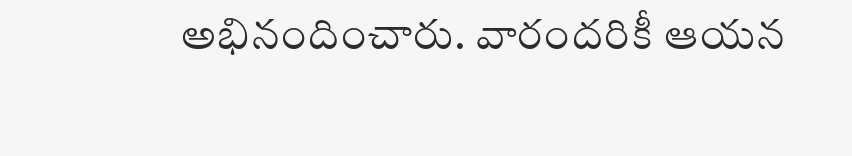అభినందించారు. వారందరికీ ఆయన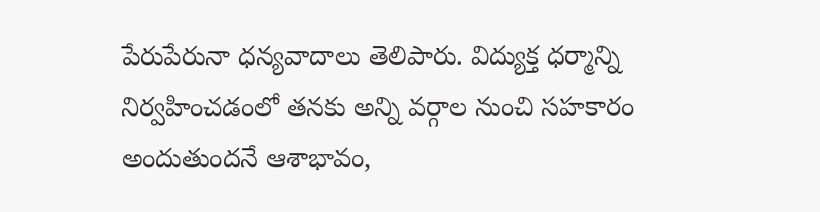పేరుపేరునా ధన్యవాదాలు తెలిపారు. విద్యుక్త ధర్మాన్ని నిర్వహించడంలో తనకు అన్ని వర్గాల నుంచి సహకారం అందుతుందనే ఆశాభావం,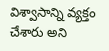విశ్వాసాన్ని వ్యక్తం చేశారు అని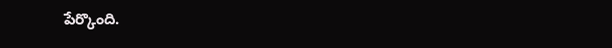పేర్కొంది.